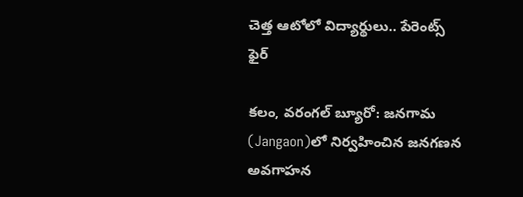చెత్త ఆటోలో విద్యార్థులు.. పేరెంట్స్ ఫైర్

కలం, వరంగల్ బ్యూరో: జనగామ (Jangaon)లో నిర్వహించిన జనగణన అవగాహన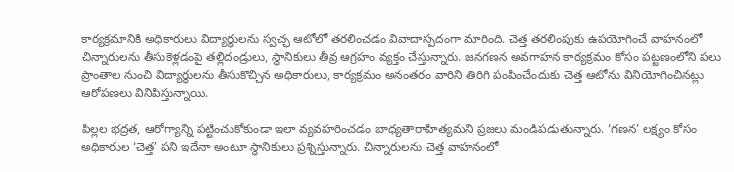కార్యక్రమానికి అధికారులు విద్యార్థులను స్వచ్ఛ ఆటోలో తరలించడం వివాదాస్పదంగా మారింది. చెత్త తరలింపుకు ఉపయోగించే వాహనంలో చిన్నారులను తీసుకెళ్లడంపై తల్లిదండ్రులు, స్థానికులు తీవ్ర ఆగ్రహం వ్యక్తం చేస్తున్నారు. జనగణన అవగాహన కార్యక్రమం కోసం పట్టణంలోని పలు ప్రాంతాల నుంచి విద్యార్థులను తీసుకొచ్చిన అధికారులు, కార్యక్రమం అనంతరం వారిని తిరిగి పంపించేందుకు చెత్త ఆటోను వినియోగించినట్లు ఆరోపణలు వినిపిస్తున్నాయి.

పిల్లల భద్రత, ఆరోగ్యాన్ని పట్టించుకోకుండా ఇలా వ్యవహరించడం బాధ్యతారాహిత్యమని ప్రజలు మండిపడుతున్నారు. ‘గణన’ లక్ష్యం కోసం అధికారుల ‘చెత్త’ పని ఇదేనా అంటూ స్థానికులు ప్రశ్నిస్తున్నారు. చిన్నారులను చెత్త వాహనంలో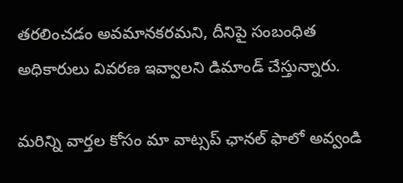తరలించడం అవమానకరమని, దీనిపై సంబంధిత అధికారులు వివరణ ఇవ్వాలని డిమాండ్ చేస్తున్నారు.

మ‌రిన్ని వార్త‌ల కోసం మా వాట్స‌ప్ ఛాన‌ల్ ఫాలో అవ్వండి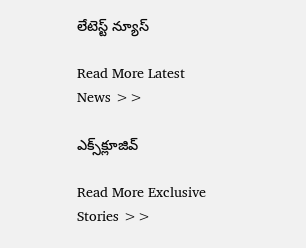లేటెస్ట్ న్యూస్‌

Read More Latest News >>

ఎక్స్‌క్లూజివ్‌

Read More Exclusive Stories >>